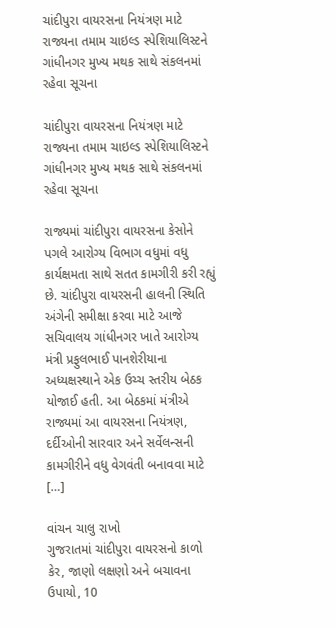ચાંદીપુરા વાયરસના નિયંત્રણ માટે રાજ્યના તમામ ચાઇલ્ડ સ્પેશિયાલિસ્ટને ગાંધીનગર મુખ્ય મથક સાથે સંકલનમાં રહેવા સૂચના

ચાંદીપુરા વાયરસના નિયંત્રણ માટે રાજ્યના તમામ ચાઇલ્ડ સ્પેશિયાલિસ્ટને ગાંધીનગર મુખ્ય મથક સાથે સંકલનમાં રહેવા સૂચના

રાજ્યમાં ચાંદીપુરા વાયરસના કેસોને પગલે આરોગ્ય વિભાગ વધુમાં વધુ કાર્યક્ષમતા સાથે સતત કામગીરી કરી રહ્યું છે. ચાંદીપુરા વાયરસની હાલની સ્થિતિ અંગેની સમીક્ષા કરવા માટે આજે સચિવાલય ગાંધીનગર ખાતે આરોગ્ય મંત્રી પ્રફુલભાઈ પાનશેરીયાના અધ્યક્ષસ્થાને એક ઉચ્ચ સ્તરીય બેઠક યોજાઈ હતી. આ બેઠકમાં મંત્રીએ રાજ્યમાં આ વાયરસના નિયંત્રણ, દર્દીઓની સારવાર અને સર્વેલન્સની કામગીરીને વધુ વેગવંતી બનાવવા માટે […]

વાંચન ચાલુ રાખો
ગુજરાતમાં ચાંદીપુરા વાયરસનો કાળો કેર, જાણો લક્ષણો અને બચાવના ઉપાયો, 10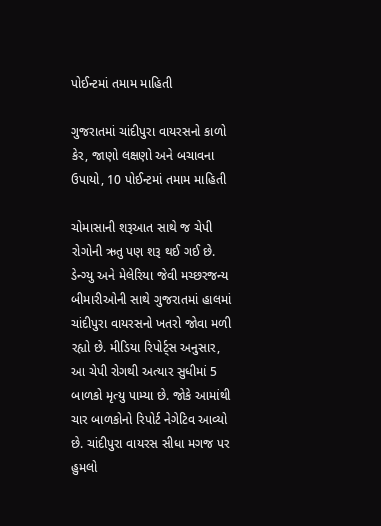પોઈન્ટમાં તમામ માહિતી

ગુજરાતમાં ચાંદીપુરા વાયરસનો કાળો કેર, જાણો લક્ષણો અને બચાવના ઉપાયો, 10 પોઈન્ટમાં તમામ માહિતી

ચોમાસાની શરૂઆત સાથે જ ચેપી રોગોની ઋતુ પણ શરૂ થઈ ગઈ છે. ડેન્ગ્યુ અને મેલેરિયા જેવી મચ્છરજન્ય બીમારીઓની સાથે ગુજરાતમાં હાલમાં ચાંદીપુરા વાયરસનો ખતરો જોવા મળી રહ્યો છે. મીડિયા રિપોર્ટ્સ અનુસાર, આ ચેપી રોગથી અત્યાર સુધીમાં 5 બાળકો મૃત્યુ પામ્યા છે. જોકે આમાંથી ચાર બાળકોનો રિપોર્ટ નેગેટિવ આવ્યો છે. ચાંદીપુરા વાયરસ સીધા મગજ પર હુમલો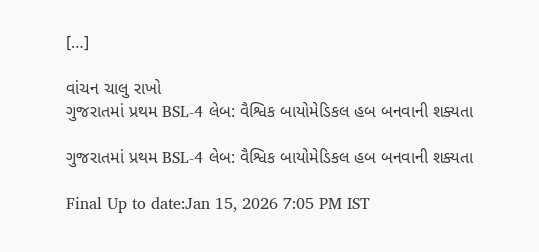[…]

વાંચન ચાલુ રાખો
ગુજરાતમાં પ્રથમ BSL-4 લેબ: વૈશ્વિક બાયોમેડિકલ હબ બનવાની શક્યતા

ગુજરાતમાં પ્રથમ BSL-4 લેબ: વૈશ્વિક બાયોમેડિકલ હબ બનવાની શક્યતા

Final Up to date:Jan 15, 2026 7:05 PM IST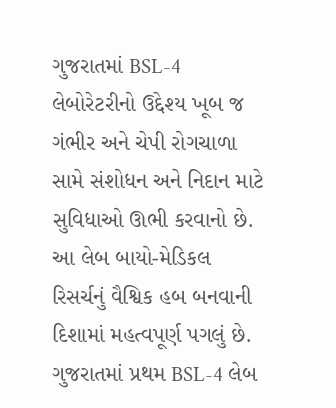ગુજરાતમાં BSL-4 લેબોરેટરીનો ઉદ્દેશ્ય ખૂબ જ ગંભીર અને ચેપી રોગચાળા સામે સંશોધન અને નિદાન માટે સુવિધાઓ ઊભી કરવાનો છે. આ લેબ બાયો-મેડિકલ રિસર્ચનું વૈશ્વિક હબ બનવાની દિશામાં મહત્વપૂર્ણ પગલું છે. ગુજરાતમાં પ્રથમ BSL-4 લેબ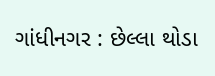ગાંધીનગર : છેલ્લા થોડા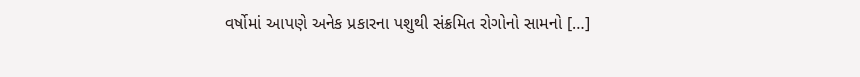વર્ષોમાં આપણે અનેક પ્રકારના પશુથી સંક્રમિત રોગોનો સામનો […]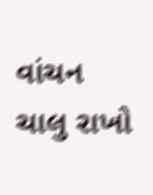વાંચન ચાલુ રાખો